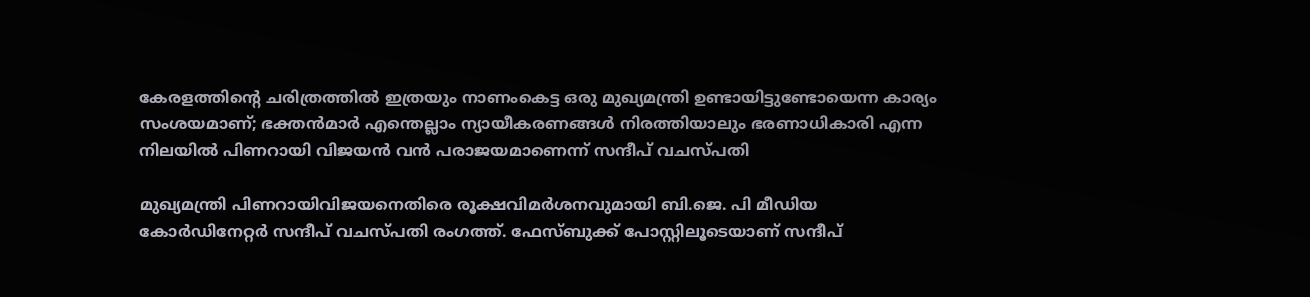കേരളത്തിന്റെ ചരിത്രത്തിൽ ഇത്രയും നാണംകെട്ട ഒരു മുഖ്യമന്ത്രി ഉണ്ടായിട്ടുണ്ടോയെന്ന കാര്യം സംശയമാണ്; ഭക്തൻമാർ എന്തെല്ലാം ന്യായീകരണങ്ങൾ നിരത്തിയാലും ഭരണാധികാരി എന്ന നിലയിൽ പിണറായി വിജയൻ വൻ പരാജയമാണെന്ന് സന്ദീപ് വചസ്പതി

മുഖ്യമന്ത്രി പിണറായിവിജയനെതിരെ രൂക്ഷവിമർശനവുമായി ബി.ജെ. പി മീഡിയ കോർഡിനേറ്റർ സന്ദീപ് വചസ്പതി രംഗത്ത്. ഫേസ്ബുക്ക് പോസ്റ്റിലൂടെയാണ് സന്ദീപ്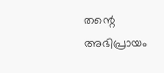തന്റെ അഭിപ്രായം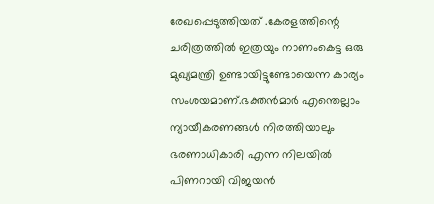രേഖപ്പെടുത്തിയത് .കേരളത്തിന്റെ ചരിത്രത്തിൽ ഇത്രയും നാണംകെട്ട ഒരു മുഖ്യമന്ത്രി ഉണ്ടായിട്ടുണ്ടോയെന്ന കാര്യം സംശയമാണ്.ഭക്തൻമാർ എന്തെല്ലാം ന്യായീകരണങ്ങൾ നിരത്തിയാലും ഭരണാധികാരി എന്ന നിലയിൽ പിണറായി വിജയൻ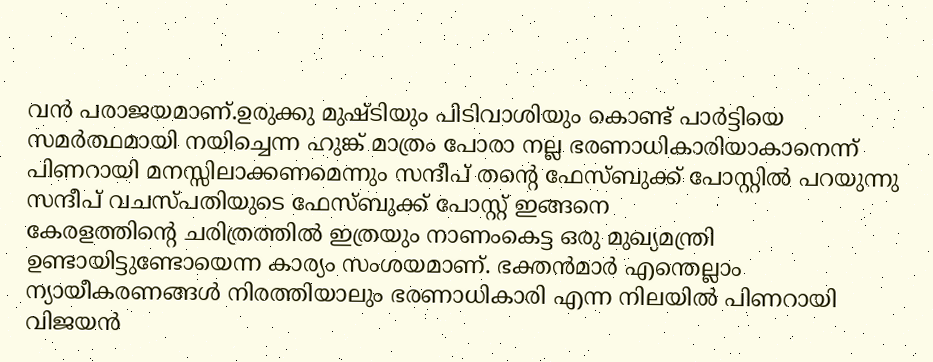വൻ പരാജയമാണ്.ഉരുക്കു മുഷ്ടിയും പിടിവാശിയും കൊണ്ട് പാർട്ടിയെ സമർത്ഥമായി നയിച്ചെന്ന ഹുങ്ക് മാത്രം പോരാ നല്ല ഭരണാധികാരിയാകാനെന്ന് പിണറായി മനസ്സിലാക്കണമെന്നും സന്ദീപ് തന്റെ ഫേസ്ബുക്ക് പോസ്റ്റിൽ പറയുന്നു
സന്ദീപ് വചസ്പതിയുടെ ഫേസ്ബുക്ക് പോസ്റ്റ് ഇങ്ങനെ
കേരളത്തിന്റെ ചരിത്രത്തിൽ ഇത്രയും നാണംകെട്ട ഒരു മുഖ്യമന്ത്രി ഉണ്ടായിട്ടുണ്ടോയെന്ന കാര്യം സംശയമാണ്. ഭക്തൻമാർ എന്തെല്ലാം ന്യായീകരണങ്ങൾ നിരത്തിയാലും ഭരണാധികാരി എന്ന നിലയിൽ പിണറായി വിജയൻ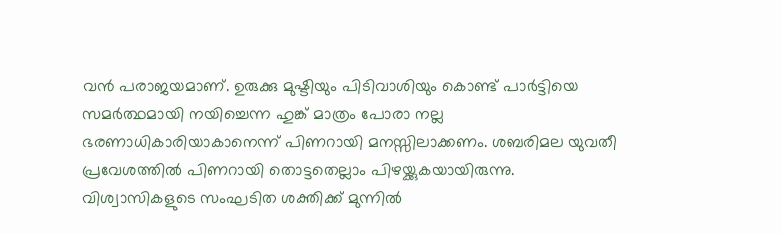വൻ പരാജയമാണ്. ഉരുക്കു മുഷ്ടിയും പിടിവാശിയും കൊണ്ട് പാർട്ടിയെ സമർത്ഥമായി നയിച്ചെന്ന ഹുങ്ക് മാത്രം പോരാ നല്ല ഭരണാധികാരിയാകാനെന്ന് പിണറായി മനസ്സിലാക്കണം. ശബരിമല യുവതീ പ്രവേശത്തിൽ പിണറായി തൊട്ടതെല്ലാം പിഴയ്ക്കുകയായിരുന്നു. വിശ്വാസികളുടെ സംഘടിത ശക്തിക്ക് മുന്നിൽ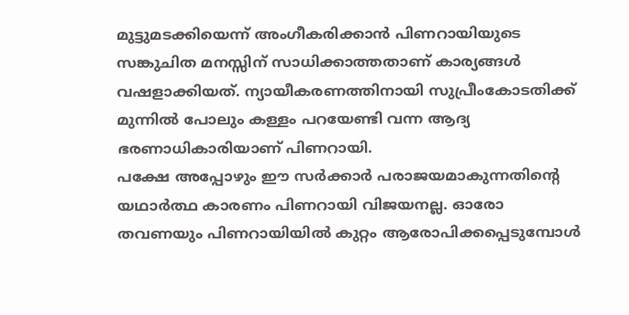മുട്ടുമടക്കിയെന്ന് അംഗീകരിക്കാൻ പിണറായിയുടെ സങ്കുചിത മനസ്സിന് സാധിക്കാത്തതാണ് കാര്യങ്ങൾ വഷളാക്കിയത്. ന്യായീകരണത്തിനായി സുപ്രീംകോടതിക്ക് മുന്നിൽ പോലും കള്ളം പറയേണ്ടി വന്ന ആദ്യ ഭരണാധികാരിയാണ് പിണറായി.
പക്ഷേ അപ്പോഴും ഈ സർക്കാർ പരാജയമാകുന്നതിന്റെ യഥാർത്ഥ കാരണം പിണറായി വിജയനല്ല. ഓരോ തവണയും പിണറായിയിൽ കുറ്റം ആരോപിക്കപ്പെടുമ്പോൾ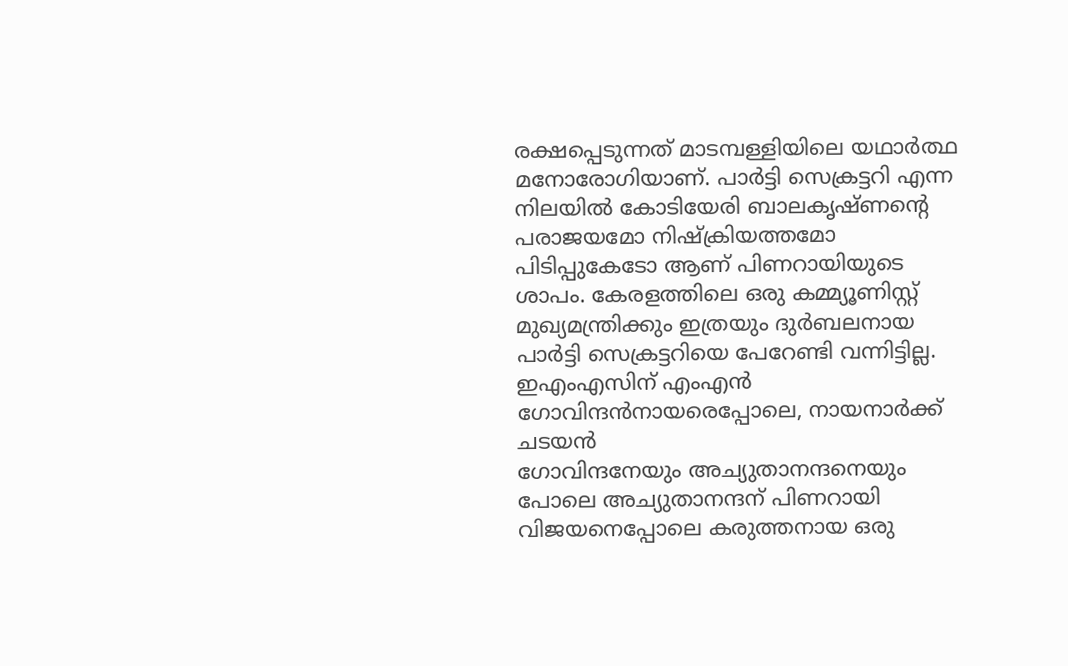രക്ഷപ്പെടുന്നത് മാടമ്പള്ളിയിലെ യഥാർത്ഥ മനോരോഗിയാണ്. പാർട്ടി സെക്രട്ടറി എന്ന നിലയിൽ കോടിയേരി ബാലകൃഷ്ണന്റെ പരാജയമോ നിഷ്ക്രിയത്തമോ പിടിപ്പുകേടോ ആണ് പിണറായിയുടെ ശാപം. കേരളത്തിലെ ഒരു കമ്മ്യൂണിസ്റ്റ് മുഖ്യമന്ത്രിക്കും ഇത്രയും ദുർബലനായ പാർട്ടി സെക്രട്ടറിയെ പേറേണ്ടി വന്നിട്ടില്ല. ഇഎംഎസിന് എംഎൻ ഗോവിന്ദൻനായരെപ്പോലെ, നായനാർക്ക് ചടയൻ
ഗോവിന്ദനേയും അച്യുതാനന്ദനെയും പോലെ അച്യുതാനന്ദന് പിണറായി വിജയനെപ്പോലെ കരുത്തനായ ഒരു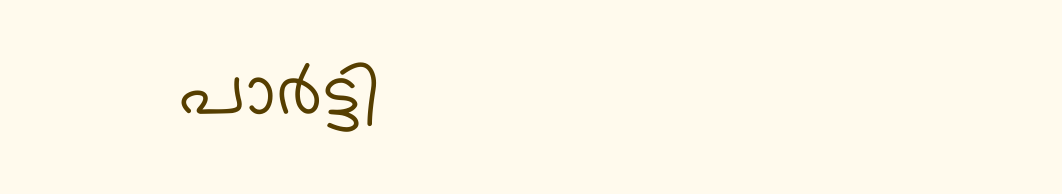പാർട്ടി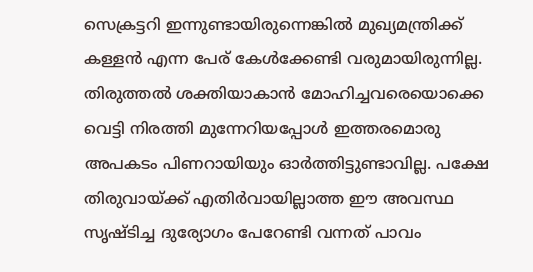സെക്രട്ടറി ഇന്നുണ്ടായിരുന്നെങ്കിൽ മുഖ്യമന്ത്രിക്ക് കള്ളൻ എന്ന പേര് കേൾക്കേണ്ടി വരുമായിരുന്നില്ല.
തിരുത്തൽ ശക്തിയാകാൻ മോഹിച്ചവരെയൊക്കെ വെട്ടി നിരത്തി മുന്നേറിയപ്പോൾ ഇത്തരമൊരു അപകടം പിണറായിയും ഓർത്തിട്ടുണ്ടാവില്ല. പക്ഷേ തിരുവായ്ക്ക് എതിർവായില്ലാത്ത ഈ അവസ്ഥ സൃഷ്ടിച്ച ദുര്യോഗം പേറേണ്ടി വന്നത് പാവം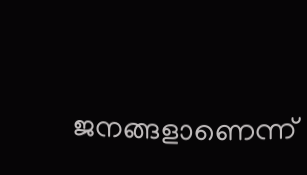ജനങ്ങളാണെന്ന്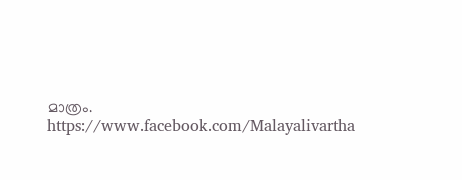മാത്രം.
https://www.facebook.com/Malayalivartha